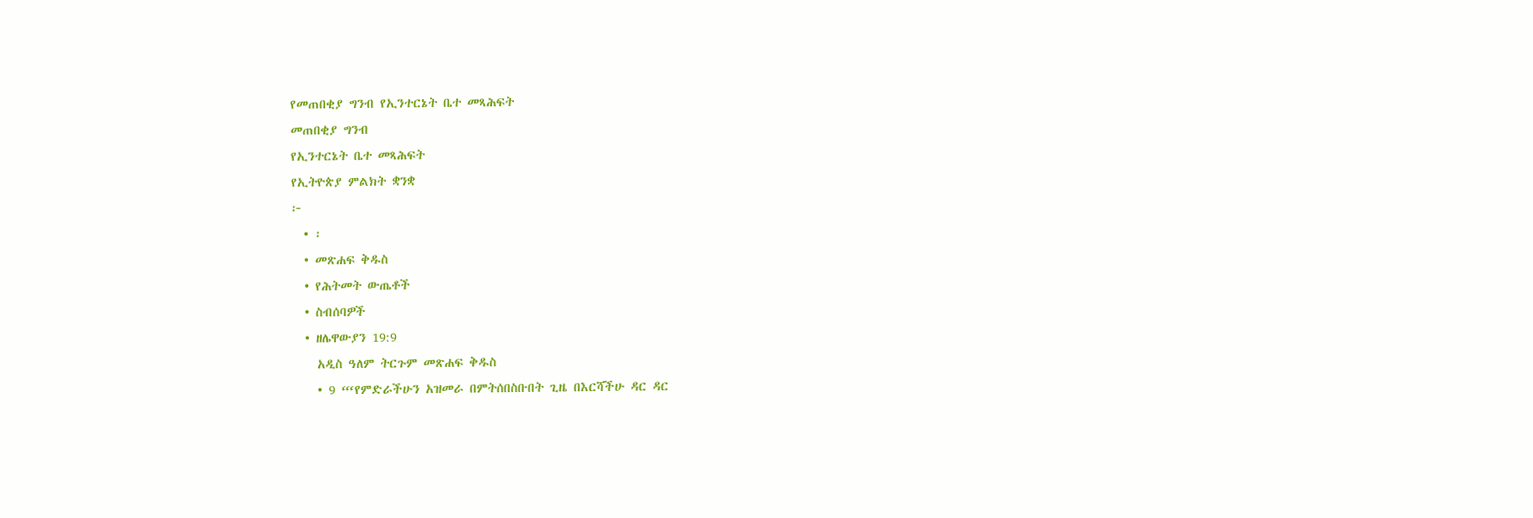የመጠበቂያ ግንብ የኢንተርኔት ቤተ መጻሕፍት
መጠበቂያ ግንብ
የኢንተርኔት ቤተ መጻሕፍት
የኢትዮጵያ ምልክት ቋንቋ
፦
  • ፡
  • መጽሐፍ ቅዱስ
  • የሕትመት ውጤቶች
  • ስብሰባዎች
  • ዘሌዋውያን 19:9
    አዲስ ዓለም ትርጉም መጽሐፍ ቅዱስ
    • 9 “‘የምድራችሁን አዝመራ በምትሰበስቡበት ጊዜ በእርሻችሁ ዳር ዳር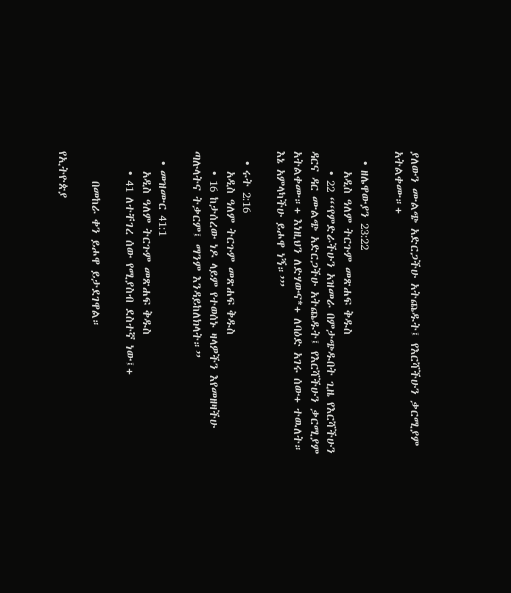ያለውን ሙልጭ አድርጋችሁ አትጨዱት፤ የእርሻችሁን ቃርሚያም አትልቀሙ።+

  • ዘሌዋውያን 23:22
    አዲስ ዓለም ትርጉም መጽሐፍ ቅዱስ
    • 22 “‘የምድራችሁን አዝመራ በምታጭዱበት ጊዜ የእርሻችሁን ዳርና ዳር ሙልጭ አድርጋችሁ አትጨዱት፤ የእርሻችሁን ቃርሚያም አትልቀሙ።+ እነዚህን ለድሃውና*+ ለባዕድ አገሩ ሰው+ ተዉለት። እኔ አምላካችሁ ይሖዋ ነኝ።’”

  • ሩት 2:16
    አዲስ ዓለም ትርጉም መጽሐፍ ቅዱስ
    • 16 ከታሰረው ነዶ ላይም የተወሰኑ ዛላዎችን እየመዘዛችሁ ጣሉላትና ትቃርም፤ ማንም እንዳይከለክላት።”

  • መዝሙር 41:1
    አዲስ ዓለም ትርጉም መጽሐፍ ቅዱስ
    • 41 ለተቸገረ ሰው የሚያስብ ደስተኛ ነው፤+

      በመከራ ቀን ይሖዋ ይታደገዋል።

የኢትዮጵያ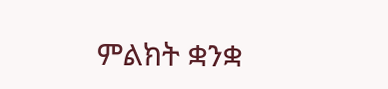ምልክት ቋንቋ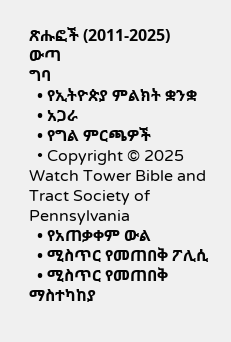ጽሑፎች (2011-2025)
ውጣ
ግባ
  • የኢትዮጵያ ምልክት ቋንቋ
  • አጋራ
  • የግል ምርጫዎች
  • Copyright © 2025 Watch Tower Bible and Tract Society of Pennsylvania
  • የአጠቃቀም ውል
  • ሚስጥር የመጠበቅ ፖሊሲ
  • ሚስጥር የመጠበቅ ማስተካከያ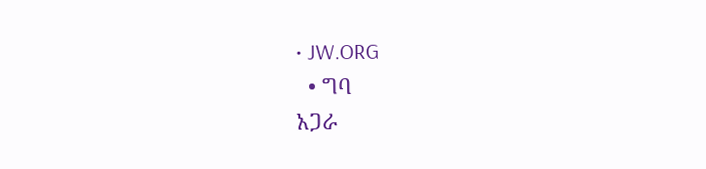• JW.ORG
  • ግባ
አጋራ